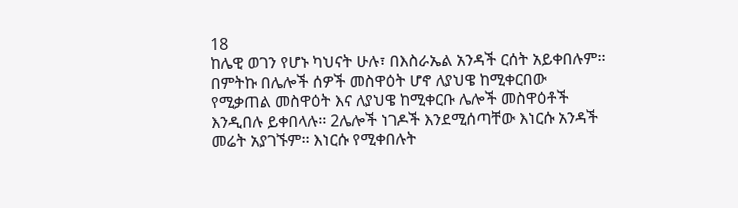18
ከሌዊ ወገን የሆኑ ካህናት ሁሉ፣ በእስራኤል አንዳች ርሰት አይቀበሉም፡፡ በምትኩ በሌሎች ሰዎች መስዋዕት ሆኖ ለያህዌ ከሚቀርበው የሚቃጠል መስዋዕት እና ለያህዌ ከሚቀርቡ ሌሎች መስዋዕቶች እንዲበሉ ይቀበላሉ፡፡ 2ሌሎች ነገዶች እንደሚሰጣቸው እነርሱ አንዳች መሬት አያገኙም፡፡ እነርሱ የሚቀበሉት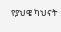የያህዌ ካህናት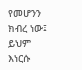የመሆንን ክብረ ነው፤ ይህም እነርሱ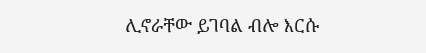ሊኖራቸው ይገባል ብሎ እርሱ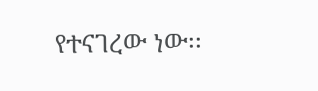የተናገረው ነው፡፡